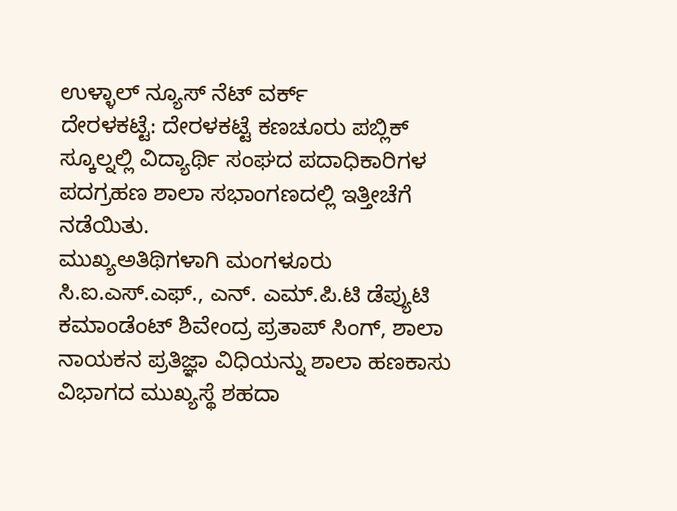ಉಳ್ಳಾಲ್ ನ್ಯೂಸ್ ನೆಟ್ ವರ್ಕ್
ದೇರಳಕಟ್ಟೆ: ದೇರಳಕಟ್ಟೆ ಕಣಚೂರು ಪಬ್ಲಿಕ್ ಸ್ಕೂಲ್ನಲ್ಲಿ ವಿದ್ಯಾರ್ಥಿ ಸಂಘದ ಪದಾಧಿಕಾರಿಗಳ ಪದಗ್ರಹಣ ಶಾಲಾ ಸಭಾಂಗಣದಲ್ಲಿ ಇತ್ತೀಚೆಗೆ ನಡೆಯಿತು.
ಮುಖ್ಯಅತಿಥಿಗಳಾಗಿ ಮಂಗಳೂರು ಸಿ.ಐ.ಎಸ್.ಎಫ್., ಎನ್. ಎಮ್.ಪಿ.ಟಿ ಡೆಪ್ಯುಟಿ ಕಮಾಂಡೆಂಟ್ ಶಿವೇಂದ್ರ ಪ್ರತಾಪ್ ಸಿಂಗ್, ಶಾಲಾ ನಾಯಕನ ಪ್ರತಿಜ್ಞಾ ವಿಧಿಯನ್ನು ಶಾಲಾ ಹಣಕಾಸು ವಿಭಾಗದ ಮುಖ್ಯಸ್ಥೆ ಶಹದಾ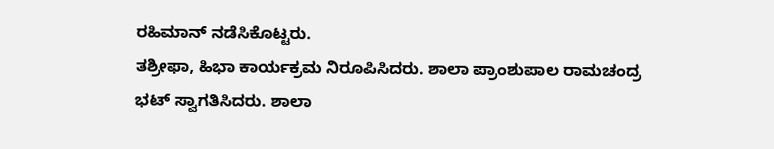ರಹಿಮಾನ್ ನಡೆಸಿಕೊಟ್ಟರು.
ತಶ್ರೀಫಾ, ಹಿಭಾ ಕಾರ್ಯಕ್ರಮ ನಿರೂಪಿಸಿದರು. ಶಾಲಾ ಪ್ರಾಂಶುಪಾಲ ರಾಮಚಂದ್ರ ಭಟ್ ಸ್ವಾಗತಿಸಿದರು. ಶಾಲಾ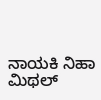ನಾಯಕಿ ನಿಹಾ ಮಿಥಲ್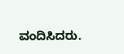ವಂದಿಸಿದರು.